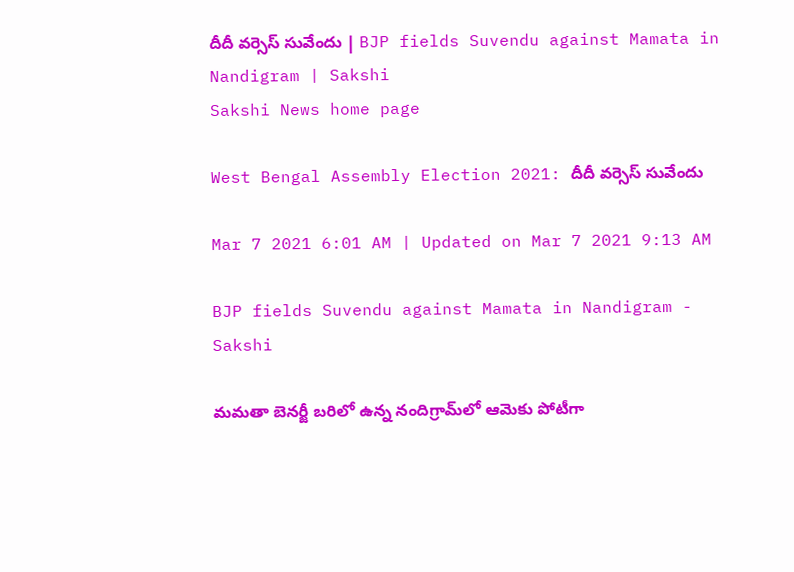దీదీ వర్సెస్‌ సువేందు | BJP fields Suvendu against Mamata in Nandigram | Sakshi
Sakshi News home page

West Bengal Assembly Election 2021: దీదీ వర్సెస్‌ సువేందు

Mar 7 2021 6:01 AM | Updated on Mar 7 2021 9:13 AM

BJP fields Suvendu against Mamata in Nandigram - Sakshi

మమతా బెనర్జీ బరిలో ఉన్న నందిగ్రామ్‌లో ఆమెకు పోటీగా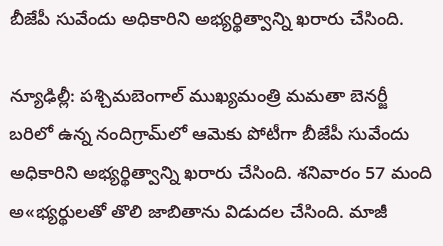బీజేపీ సువేందు అధికారిని అభ్యర్థిత్వాన్ని ఖరారు చేసింది.

న్యూఢిల్లీ: పశ్చిమబెంగాల్‌ ముఖ్యమంత్రి మమతా బెనర్జీ బరిలో ఉన్న నందిగ్రామ్‌లో ఆమెకు పోటీగా బీజేపీ సువేందు అధికారిని అభ్యర్థిత్వాన్ని ఖరారు చేసింది. శనివారం 57 మంది అ«భ్యర్థులతో తొలి జాబితాను విడుదల చేసింది. మాజీ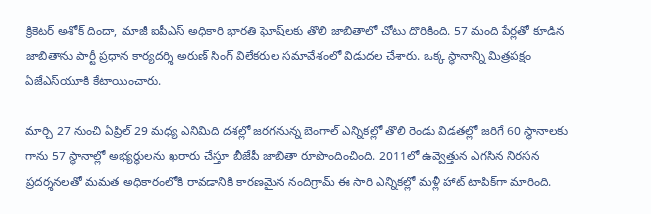క్రికెటర్‌ అశోక్‌ దిందా, మాజీ ఐపీఎస్‌ అధికారి భారతి ఘోష్‌లకు తొలి జాబితాలో చోటు దొరికింది. 57 మంది పేర్లతో కూడిన జాబితాను పార్టీ ప్రధాన కార్యదర్శి అరుణ్‌ సింగ్‌ విలేకరుల సమావేశంలో విడుదల చేశారు. ఒక్క స్థానాన్ని మిత్రపక్షం ఏజేఎస్‌యూకి కేటాయించారు.

మార్చి 27 నుంచి ఏప్రిల్‌ 29 మధ్య ఎనిమిది దశల్లో జరగనున్న బెంగాల్‌ ఎన్నికల్లో తొలి రెండు విడతల్లో జరిగే 60 స్థానాలకు గాను 57 స్థానాల్లో అభ్యర్థులను ఖరారు చేస్తూ బీజేపీ జాబితా రూపొందించింది. 2011లో ఉవ్వెత్తున ఎగసిన నిరసన ప్రదర్శనలతో మమత అధికారంలోకి రావడానికి కారణమైన నందిగ్రామ్‌ ఈ సారి ఎన్నికల్లో మళ్లీ హాట్‌ టాపిక్‌గా మారింది.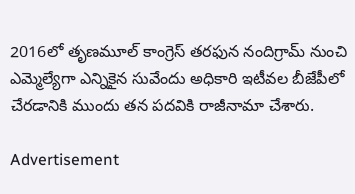2016లో తృణమూల్‌ కాంగ్రెస్‌ తరఫున నందిగ్రామ్‌ నుంచి ఎమ్మెల్యేగా ఎన్నికైన సువేందు అధికారి ఇటీవల బీజేపీలో చేరడానికి ముందు తన పదవికి రాజీనామా చేశారు.

Advertisement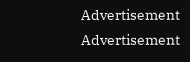Advertisement
Advertisement